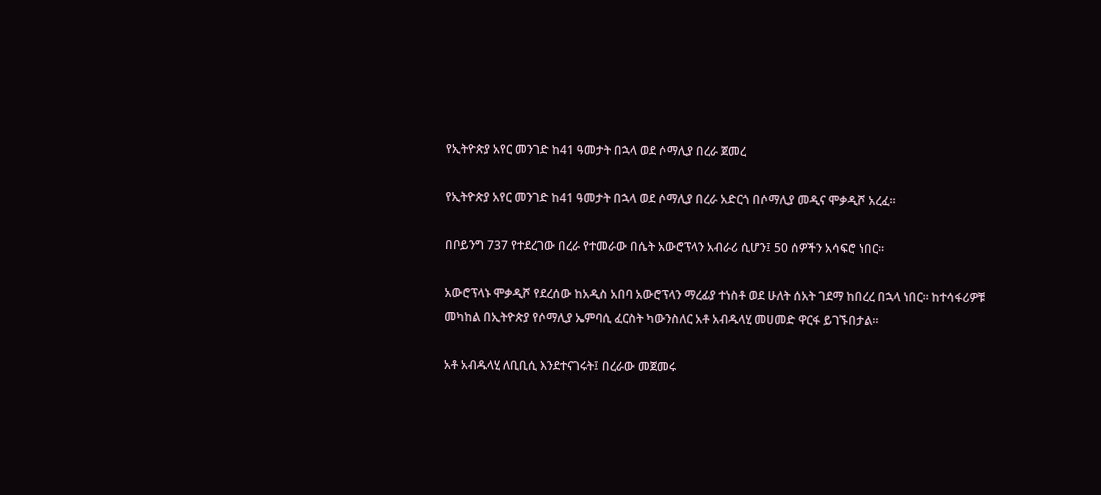የኢትዮጵያ አየር መንገድ ከ41 ዓመታት በኋላ ወደ ሶማሊያ በረራ ጀመረ

የኢትዮጵያ አየር መንገድ ከ41 ዓመታት በኋላ ወደ ሶማሊያ በረራ አድርጎ በሶማሊያ መዲና ሞቃዲሾ አረፈ።

በቦይንግ 737 የተደረገው በረራ የተመራው በሴት አውሮፕላን አብራሪ ሲሆን፤ 50 ሰዎችን አሳፍሮ ነበር።

አውሮፕላኑ ሞቃዲሾ የደረሰው ከአዲስ አበባ አውሮፕላን ማረፊያ ተነስቶ ወደ ሁለት ሰአት ገደማ ከበረረ በኋላ ነበር። ከተሳፋሪዎቹ መካከል በኢትዮጵያ የሶማሊያ ኤምባሲ ፈርስት ካውንስለር አቶ አብዱላሂ መሀመድ ዋርፋ ይገኙበታል።

አቶ አብዱላሂ ለቢቢሲ እንደተናገሩት፤ በረራው መጀመሩ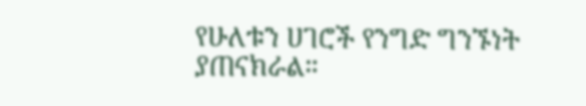የሁለቱን ሀገሮች የንግድ ግንኙነት ያጠናክራል።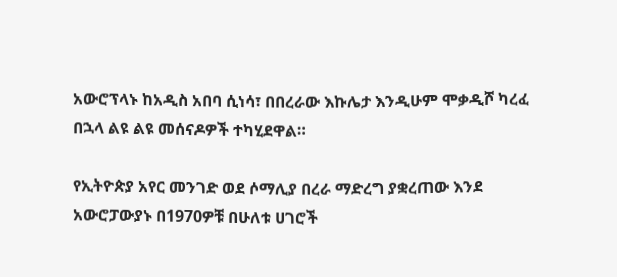አውሮፕላኑ ከአዲስ አበባ ሲነሳ፣ በበረራው እኩሌታ እንዲሁም ሞቃዲሾ ካረፈ በኋላ ልዩ ልዩ መሰናዶዎች ተካሂደዋል።

የኢትዮጵያ አየር መንገድ ወደ ሶማሊያ በረራ ማድረግ ያቋረጠው እንደ አውሮፓውያኑ በ1970ዎቹ በሁለቱ ሀገሮች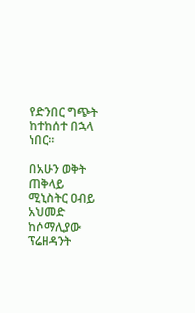የድንበር ግጭት ከተከሰተ በኋላ ነበር።

በአሁን ወቅት ጠቅላይ ሚኒስትር ዐብይ አህመድ ከሶማሊያው ፕሬዘዳንት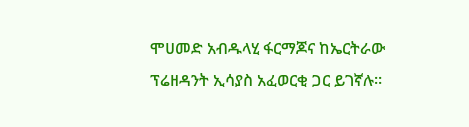ሞሀመድ አብዱላሂ ፋርማጆና ከኤርትራው ፕሬዘዳንት ኢሳያስ አፈወርቂ ጋር ይገኛሉ።